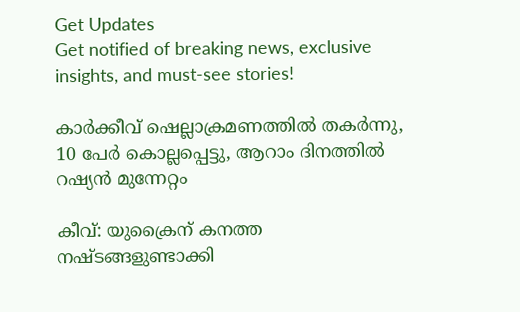Get Updates
Get notified of breaking news, exclusive insights, and must-see stories!

കാര്‍ക്കീവ് ഷെല്ലാക്രമണത്തില്‍ തകര്‍ന്നു, 10 പേര്‍ കൊല്ലപ്പെട്ടു, ആറാം ദിനത്തില്‍ റഷ്യന്‍ മുന്നേറ്റം

കീവ്: യുക്രൈന് കനത്ത നഷ്ടങ്ങളുണ്ടാക്കി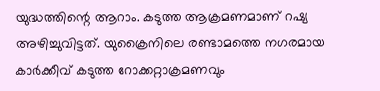യുദ്ധത്തിന്റെ ആറാം. കടുത്ത ആക്രമണമാണ് റഷ്യ അഴിച്ചുവിട്ടത്. യുക്രൈനിലെ രണ്ടാമത്തെ നഗരമായ കാര്‍ക്കീവ് കടുത്ത റോക്കറ്റാക്രമണവും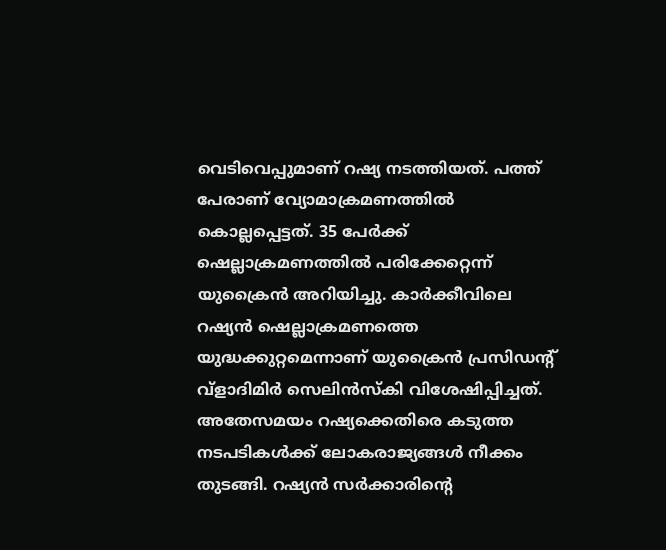വെടിവെപ്പുമാണ് റഷ്യ നടത്തിയത്. പത്ത് പേരാണ് വ്യോമാക്രമണത്തില്‍ കൊല്ലപ്പെട്ടത്. 35 പേര്‍ക്ക് ഷെല്ലാക്രമണത്തില്‍ പരിക്കേറ്റെന്ന് യുക്രൈന്‍ അറിയിച്ചു. കാര്‍ക്കീവിലെ റഷ്യന്‍ ഷെല്ലാക്രമണത്തെ യുദ്ധക്കുറ്റമെന്നാണ് യുക്രൈന്‍ പ്രസിഡന്റ് വ്‌ളാദിമിര്‍ സെലിന്‍സ്‌കി വിശേഷിപ്പിച്ചത്. അതേസമയം റഷ്യക്കെതിരെ കടുത്ത നടപടികള്‍ക്ക് ലോകരാജ്യങ്ങള്‍ നീക്കം തുടങ്ങി. റഷ്യന്‍ സര്‍ക്കാരിന്റെ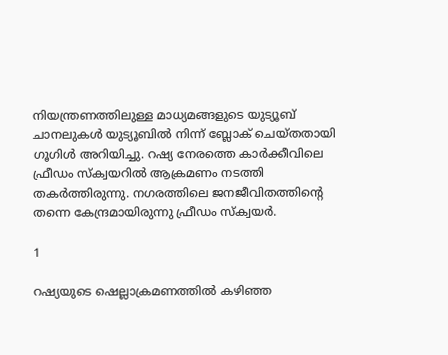നിയന്ത്രണത്തിലുള്ള മാധ്യമങ്ങളുടെ യുട്യൂബ് ചാനലുകള്‍ യുട്യൂബില്‍ നിന്ന് ബ്ലോക് ചെയ്തതായി ഗൂഗിള്‍ അറിയിച്ചു. റഷ്യ നേരത്തെ കാര്‍ക്കീവിലെ ഫ്രീഡം സ്‌ക്വയറില്‍ ആക്രമണം നടത്തി തകര്‍ത്തിരുന്നു. നഗരത്തിലെ ജനജീവിതത്തിന്റെ തന്നെ കേന്ദ്രമായിരുന്നു ഫ്രീഡം സ്‌ക്വയര്‍.

1

റഷ്യയുടെ ഷെല്ലാക്രമണത്തില്‍ കഴിഞ്ഞ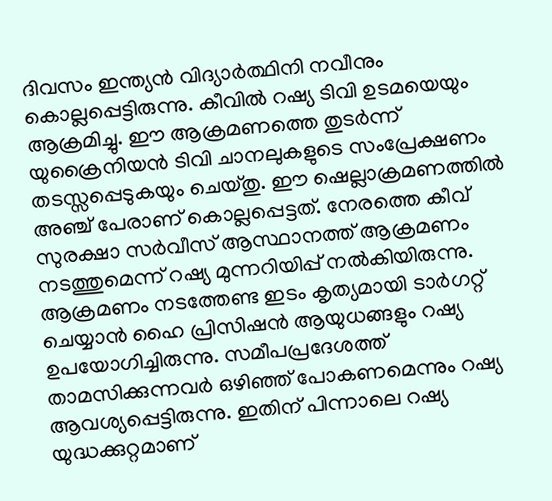ദിവസം ഇന്ത്യന്‍ വിദ്യാര്‍ത്ഥിനി നവീനും കൊല്ലപ്പെട്ടിരുന്നു. കീവില്‍ റഷ്യ ടിവി ഉടമയെയും ആക്രമിച്ചു. ഈ ആക്രമണത്തെ തുടര്‍ന്ന് യുക്രൈനിയന്‍ ടിവി ചാനലുകളുടെ സംപ്രേക്ഷണം തടസ്സപ്പെടുകയും ചെയ്തു. ഈ ഷെല്ലാക്രമണത്തില്‍ അഞ്ച് പേരാണ് കൊല്ലപ്പെട്ടത്. നേരത്തെ കീവ് സുരക്ഷാ സര്‍വീസ് ആസ്ഥാനത്ത് ആക്രമണം നടത്തുമെന്ന് റഷ്യ മുന്നറിയിപ്പ് നല്‍കിയിരുന്നു. ആക്രമണം നടത്തേണ്ട ഇടം കൃത്യമായി ടാര്‍ഗറ്റ് ചെയ്യാന്‍ ഹൈ പ്രിസിഷന്‍ ആയുധങ്ങളും റഷ്യ ഉപയോഗിച്ചിരുന്നു. സമീപപ്രദേശത്ത് താമസിക്കുന്നവര്‍ ഒഴിഞ്ഞ് പോകണമെന്നും റഷ്യ ആവശ്യപ്പെട്ടിരുന്നു. ഇതിന് പിന്നാലെ റഷ്യ യുദ്ധക്കുറ്റമാണ്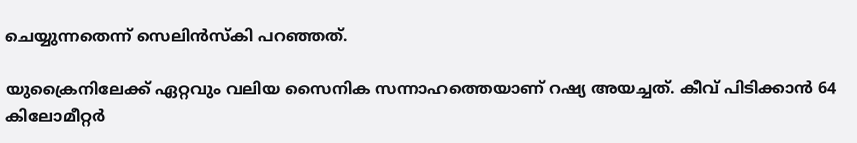ചെയ്യുന്നതെന്ന് സെലിന്‍സ്‌കി പറഞ്ഞത്.

യുക്രൈനിലേക്ക് ഏറ്റവും വലിയ സൈനിക സന്നാഹത്തെയാണ് റഷ്യ അയച്ചത്. കീവ് പിടിക്കാന്‍ 64 കിലോമീറ്റര്‍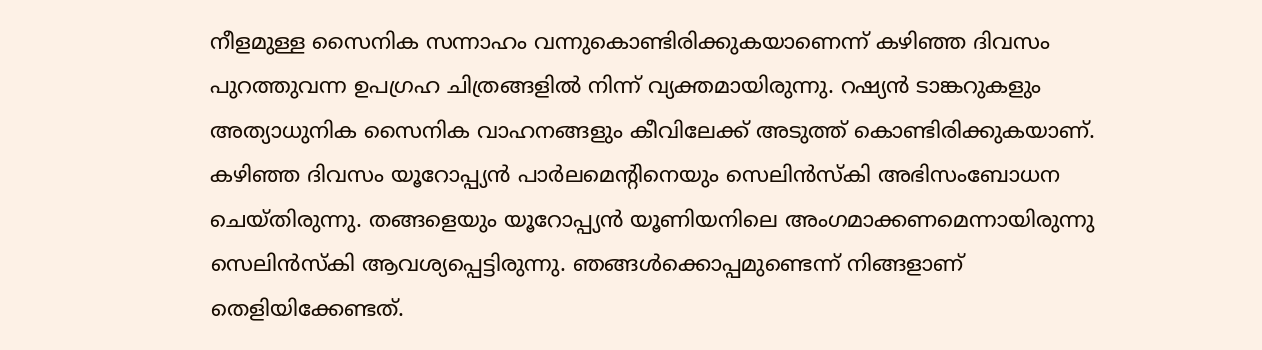നീളമുള്ള സൈനിക സന്നാഹം വന്നുകൊണ്ടിരിക്കുകയാണെന്ന് കഴിഞ്ഞ ദിവസം പുറത്തുവന്ന ഉപഗ്രഹ ചിത്രങ്ങളില്‍ നിന്ന് വ്യക്തമായിരുന്നു. റഷ്യന്‍ ടാങ്കറുകളും അത്യാധുനിക സൈനിക വാഹനങ്ങളും കീവിലേക്ക് അടുത്ത് കൊണ്ടിരിക്കുകയാണ്. കഴിഞ്ഞ ദിവസം യൂറോപ്പ്യന്‍ പാര്‍ലമെന്റിനെയും സെലിന്‍സ്‌കി അഭിസംബോധന ചെയ്തിരുന്നു. തങ്ങളെയും യൂറോപ്പ്യന്‍ യൂണിയനിലെ അംഗമാക്കണമെന്നായിരുന്നു സെലിന്‍സ്‌കി ആവശ്യപ്പെട്ടിരുന്നു. ഞങ്ങള്‍ക്കൊപ്പമുണ്ടെന്ന് നിങ്ങളാണ് തെളിയിക്കേണ്ടത്.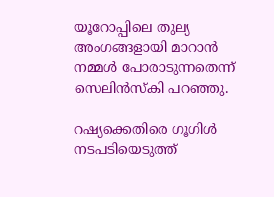യൂറോപ്പിലെ തുല്യ അംഗങ്ങളായി മാറാന്‍ നമ്മള്‍ പോരാടുന്നതെന്ന് സെലിന്‍സ്‌കി പറഞ്ഞു.

റഷ്യക്കെതിരെ ഗൂഗിള്‍ നടപടിയെടുത്ത്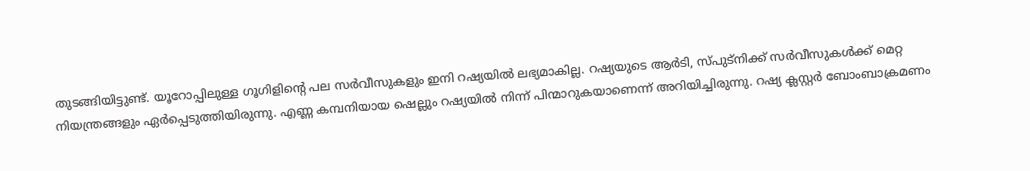തുടങ്ങിയിട്ടുണ്ട്. യൂറോപ്പിലുള്ള ഗൂഗിളിന്റെ പല സര്‍വീസുകളും ഇനി റഷ്യയില്‍ ലഭ്യമാകില്ല. റഷ്യയുടെ ആര്‍ടി, സ്പുട്‌നിക്ക് സര്‍വീസുകള്‍ക്ക് മെറ്റ നിയന്ത്രങ്ങളും ഏര്‍പ്പെടുത്തിയിരുന്നു. എണ്ണ കമ്പനിയായ ഷെല്ലും റഷ്യയില്‍ നിന്ന് പിന്മാറുകയാണെന്ന് അറിയിച്ചിരുന്നു. റഷ്യ ക്ലസ്റ്റര്‍ ബോംബാക്രമണം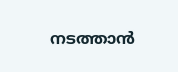നടത്താന്‍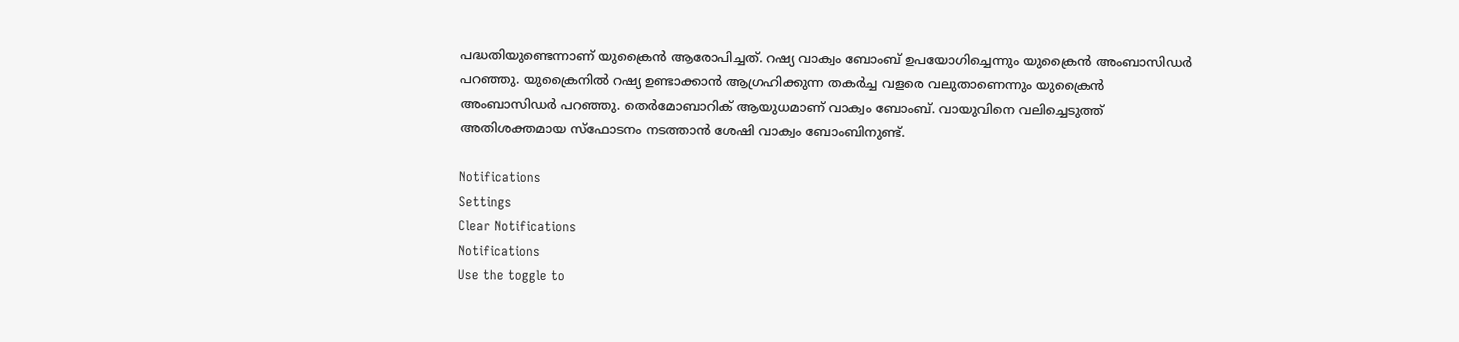പദ്ധതിയുണ്ടെന്നാണ് യുക്രൈന്‍ ആരോപിച്ചത്. റഷ്യ വാക്വം ബോംബ് ഉപയോഗിച്ചെന്നും യുക്രൈന്‍ അംബാസിഡര്‍ പറഞ്ഞു. യുക്രൈനില്‍ റഷ്യ ഉണ്ടാക്കാന്‍ ആഗ്രഹിക്കുന്ന തകര്‍ച്ച വളരെ വലുതാണെന്നും യുക്രൈന്‍ അംബാസിഡര്‍ പറഞ്ഞു. തെര്‍മോബാറിക് ആയുധമാണ് വാക്വം ബോംബ്. വായുവിനെ വലിച്ചെടുത്ത് അതിശക്തമായ സ്‌ഫോടനം നടത്താന്‍ ശേഷി വാക്വം ബോംബിനുണ്ട്.

Notifications
Settings
Clear Notifications
Notifications
Use the toggle to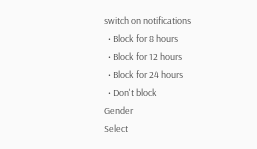switch on notifications
  • Block for 8 hours
  • Block for 12 hours
  • Block for 24 hours
  • Don't block
Gender
Select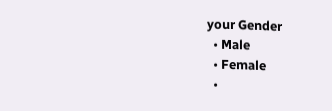your Gender
  • Male
  • Female
  •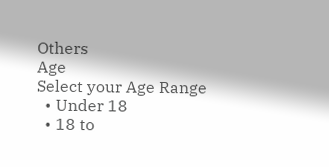Others
Age
Select your Age Range
  • Under 18
  • 18 to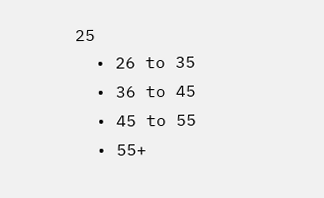25
  • 26 to 35
  • 36 to 45
  • 45 to 55
  • 55+